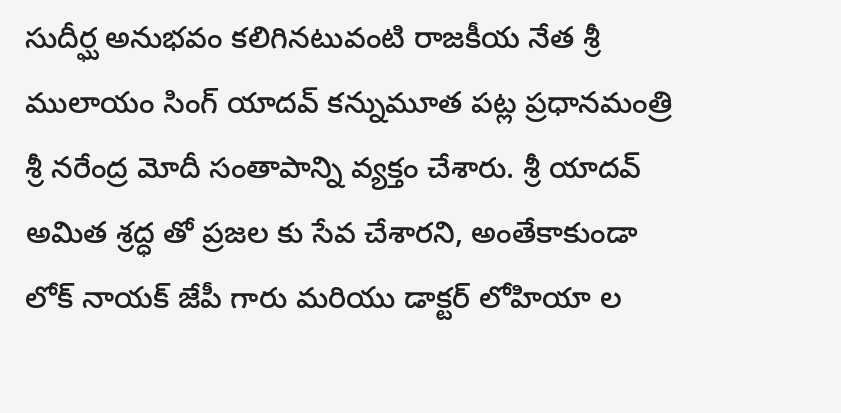సుదీర్ఘ అనుభవం కలిగినటువంటి రాజకీయ నేత శ్రీ ములాయం సింగ్ యాదవ్ కన్నుమూత పట్ల ప్రధానమంత్రి శ్రీ నరేంద్ర మోదీ సంతాపాన్ని వ్యక్తం చేశారు. శ్రీ యాదవ్ అమిత శ్రద్ధ తో ప్రజల కు సేవ చేశారని, అంతేకాకుండా లోక్ నాయక్ జేపీ గారు మరియు డాక్టర్ లోహియా ల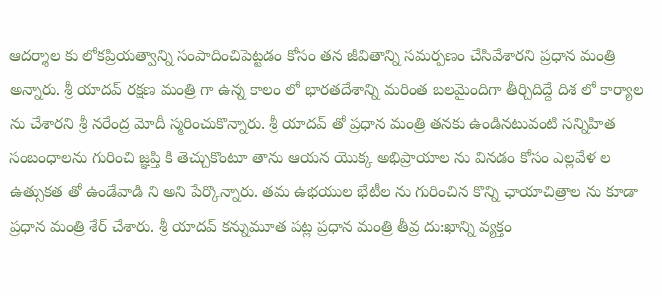ఆదర్శాల కు లోకప్రియత్వాన్ని సంపాదించిపెట్టడం కోసం తన జీవితాన్ని సమర్పణం చేసివేశారని ప్రధాన మంత్రి అన్నారు. శ్రీ యాదవ్ రక్షణ మంత్రి గా ఉన్న కాలం లో భారతదేశాన్ని మరింత బలమైందిగా తీర్చిదిద్దే దిశ లో కార్యాల ను చేశారని శ్రీ నరేంద్ర మోదీ స్మరించుకొన్నారు. శ్రీ యాదవ్ తో ప్రధాన మంత్రి తనకు ఉండినటువంటి సన్నిహిత సంబంధాలను గురించి జ్ఞ‌ప్తి కి తెచ్చుకొంటూ తాను ఆయన యొక్క అభిప్రాయాల ను వినడం కోసం ఎల్లవేళ ల ఉత్సుకత తో ఉండేవాడి ని అని పేర్కొన్నారు. తమ ఉభయుల భేటీల ను గురించిన కొన్ని ఛాయాచిత్రాల ను కూడా ప్రధాన మంత్రి శేర్ చేశారు. శ్రీ యాదవ్ కన్నుమూత పట్ల ప్రధాన మంత్రి తీవ్ర దు:ఖాన్ని వ్యక్తం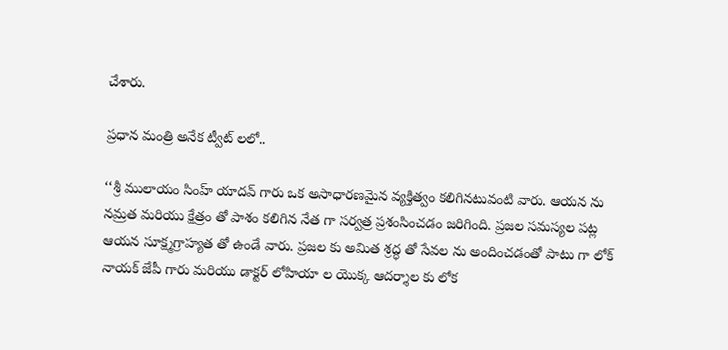చేశారు.

ప్రధాన మంత్రి అనేక ట్వీట్ లలో..

‘‘శ్రీ ములాయం సింహ్ యాదవ్ గారు ఒక అసాధారణమైన వ్యక్తిత్వం కలిగినటువంటి వారు. ఆయన ను నమ్రత మరియు క్షేత్రం తో పాశం కలిగిన నేత గా సర్వత్ర ప్రశంసించడం జరిగింది. ప్రజల సమస్యల పట్ల ఆయన సూక్ష్మగ్రాహ్యత తో ఉండే వారు. ప్రజల కు అమిత శ్రద్ధ తో సేవల ను అందించడంతో పాటు గా లోక్ నాయక్ జేపీ గారు మరియు డాక్టర్ లోహియా ల యొక్క ఆదర్శాల కు లోక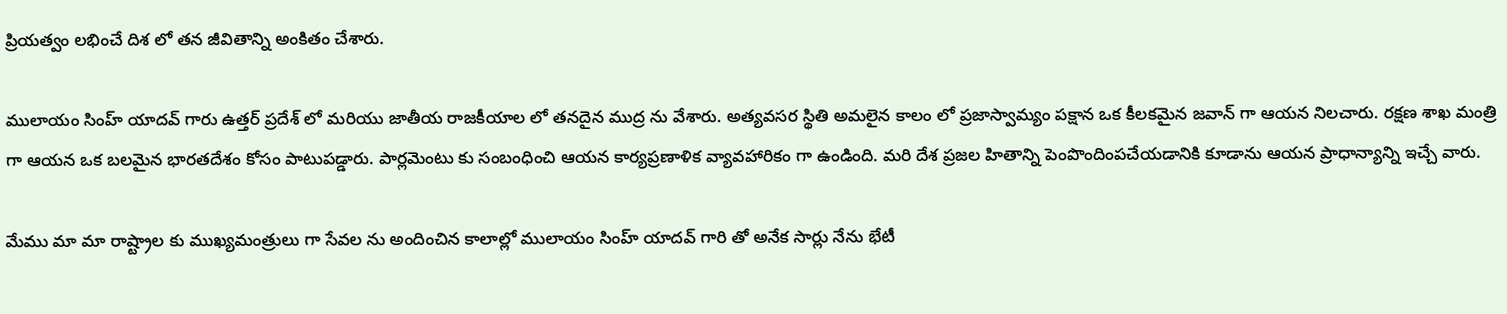ప్రియత్వం లభించే దిశ లో తన జీవితాన్ని అంకితం చేశారు.

ములాయం సింహ్ యాదవ్ గారు ఉత్తర్ ప్రదేశ్ లో మరియు జాతీయ రాజకీయాల లో తనదైన ముద్ర ను వేశారు. అత్యవసర స్థితి అమలైన కాలం లో ప్రజాస్వామ్యం పక్షాన ఒక కీలకమైన జవాన్ గా ఆయన నిలచారు. రక్షణ శాఖ మంత్రి గా ఆయన ఒక బలమైన భారతదేశం కోసం పాటుపడ్డారు. పార్లమెంటు కు సంబంధించి ఆయన కార్యప్రణాళిక వ్యావహారికం గా ఉండింది. మరి దేశ ప్రజల హితాన్ని పెంపొందింపచేయడానికి కూడాను ఆయన ప్రాధాన్యాన్ని ఇచ్చే వారు.

మేము మా మా రాష్ట్రాల కు ముఖ్యమంత్రులు గా సేవల ను అందించిన కాలాల్లో ములాయం సింహ్ యాదవ్ గారి తో అనేక సార్లు నేను భేటీ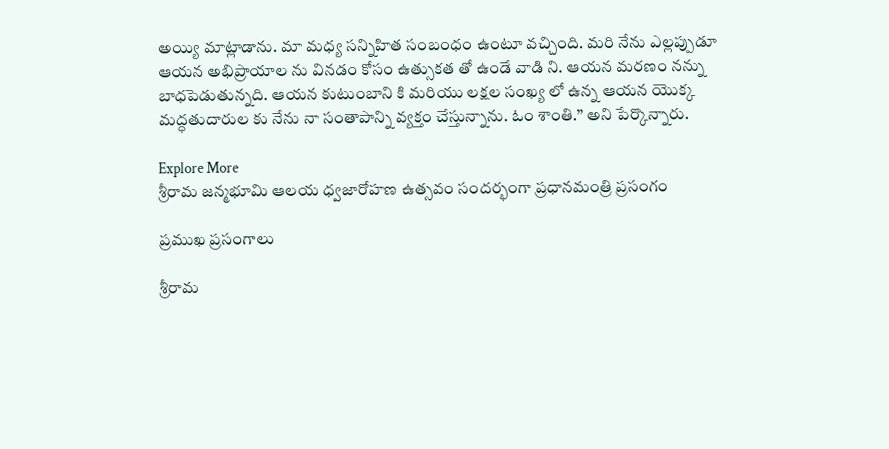అయ్యి మాట్లాడాను. మా మధ్య సన్నిహిత సంబంధం ఉంటూ వచ్చింది. మరి నేను ఎల్లప్పుడూ ఆయన అభిప్రాయాల ను వినడం కోసం ఉత్సుకత తో ఉండే వాడి ని. ఆయన మరణం నన్ను బాధపెడుతున్నది. ఆయన కుటుంబాని కి మరియు లక్షల సంఖ్య లో ఉన్న ఆయన యొక్క మద్ధతుదారుల కు నేను నా సంతాపాన్ని వ్యక్తం చేస్తున్నాను. ఓం శాంతి.’’ అని పేర్కొన్నారు.

Explore More
శ్రీరామ జన్మభూమి ఆలయ ధ్వజారోహణ ఉత్సవం సందర్భంగా ప్రధానమంత్రి ప్రసంగం

ప్రముఖ ప్రసంగాలు

శ్రీరామ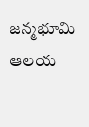జన్మభూమి ఆలయ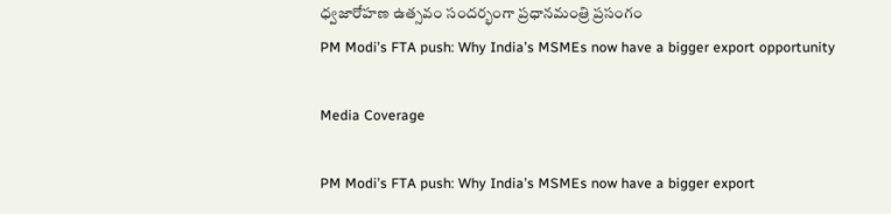ధ్వజారోహణ ఉత్సవం సందర్భంగా ప్రధానమంత్రి ప్రసంగం
PM Modi’s FTA push: Why India’s MSMEs now have a bigger export opportunity

Media Coverage

PM Modi’s FTA push: Why India’s MSMEs now have a bigger export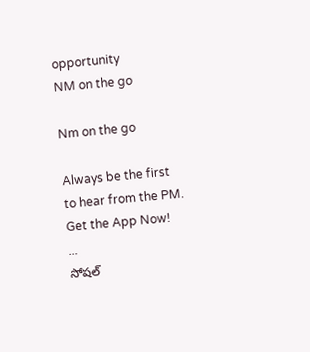opportunity
NM on the go

Nm on the go

Always be the first to hear from the PM. Get the App Now!
...
సోషల్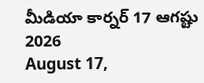మీడియా కార్నర్ 17 ఆగష్టు 2026
August 17,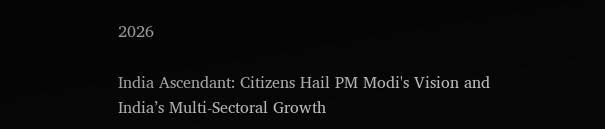2026

India Ascendant: Citizens Hail PM Modi's Vision and India’s Multi-Sectoral Growth